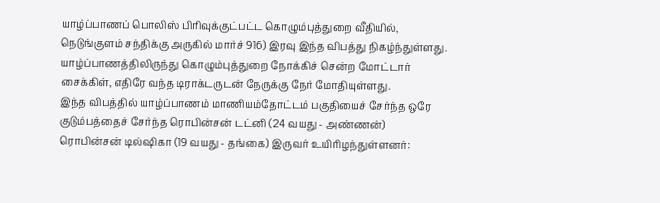யாழ்ப்பாணப் பொலிஸ் பிரிவுக்குட்பட்ட கொழும்புத்துறை வீதியில், நெடுங்குளம் சந்திக்கு அருகில் மார்ச் 916) இரவு இந்த விபத்து நிகழ்ந்துள்ளது. யாழ்ப்பாணத்திலிருந்து கொழும்புத்துறை நோக்கிச் சென்ற மோட்டார் சைக்கிள், எதிரே வந்த டிராக்டருடன் நேருக்கு நேர் மோதியுள்ளது.
இந்த விபத்தில் யாழ்ப்பாணம் மாணியம்தோட்டம் பகுதியைச் சேர்ந்த ஒரே குடும்பத்தைச் சேர்ந்த ரொபின்சன் டட்னி (24 வயது - அண்ணன்) ரொபின்சன் டில்ஷிகா (19 வயது - தங்கை) இருவர் உயிரிழந்துள்ளனர்: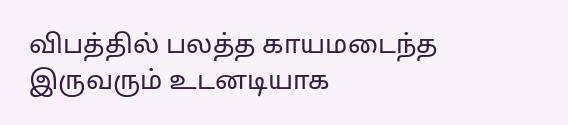விபத்தில் பலத்த காயமடைந்த இருவரும் உடனடியாக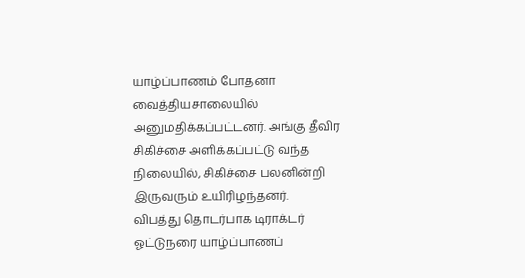யாழ்ப்பாணம் போதனா வைத்தியசாலையில் அனுமதிக்கப்பட்டனர். அங்கு தீவிர சிகிச்சை அளிக்கப்பட்டு வந்த நிலையில், சிகிச்சை பலனின்றி இருவரும் உயிரிழந்தனர்.
விபத்து தொடர்பாக டிராக்டர் ஓட்டுநரை யாழ்ப்பாணப்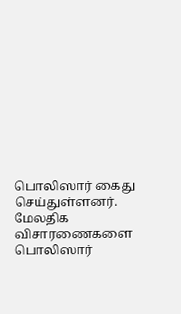பொலிஸார் கைது செய்துள்ளனர். மேலதிக விசாரணைகளை பொலிஸார்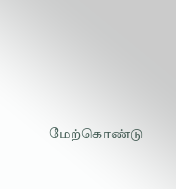மேற்கொண்டு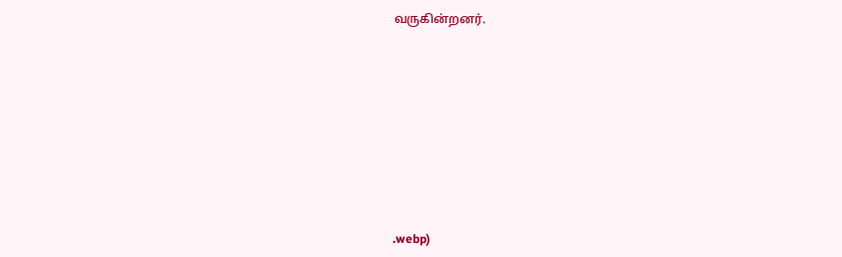வருகின்றனர்.











.webp)